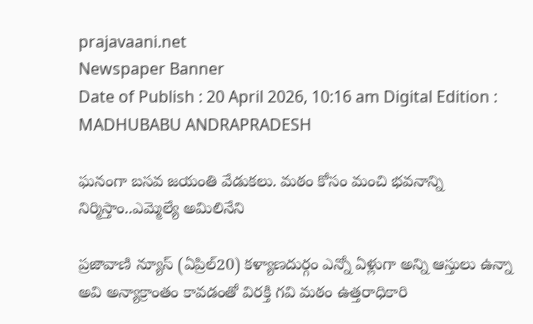prajavaani.net
Newspaper Banner
Date of Publish : 20 April 2026, 10:16 am Digital Edition : MADHUBABU ANDRAPRADESH

ఘనంగా బసవ జయంతి వేడుకలు. మఠం కోసం మంచి భవనాన్ని నిర్మిస్తాం..ఎమ్మెల్యే అమిలినేని

ప్రజావాణి న్యూస్ (ఏప్రిల్20) కళ్యాణదుర్గం ఎన్నో ఏళ్లుగా అన్ని ఆస్తులు ఉన్నా అవి అన్యాక్రాంతం కావడంతో విరక్తి గవి మఠం ఉత్తరాధికారి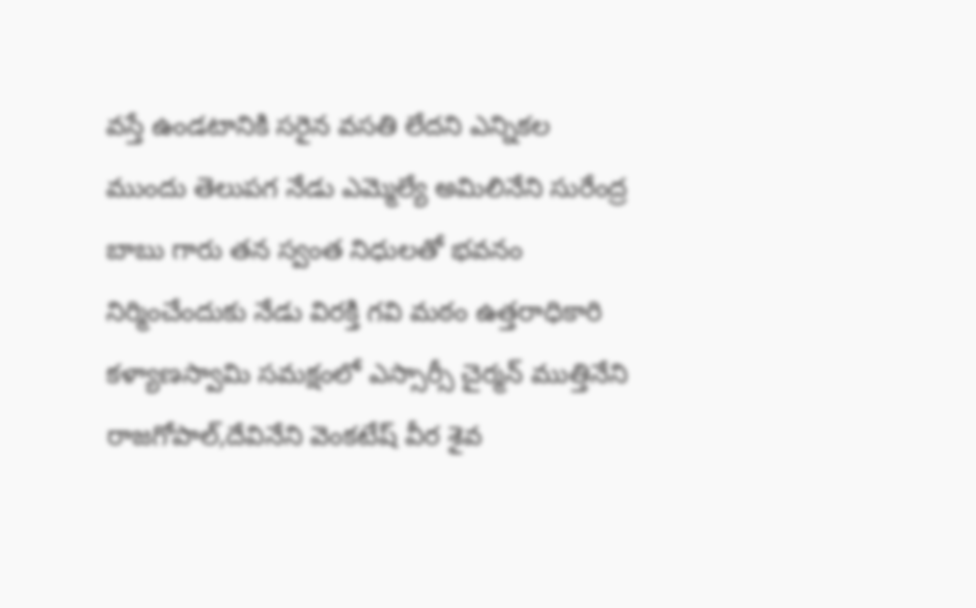వస్తే ఉండటానికి సరైన వసతి లేదని ఎన్నికల ముందు తెలుపగ నేడు ఎమ్మెల్యే అమిలినేని సురేంద్ర బాబు గారు తన స్వంత నిధులతో భవనం నిర్మించేందుకు నేడు విరక్తి గవి మఠం ఉత్తరాధికారి కళ్యాణస్వామి సమక్షంలో ఎస్సార్సీ చైర్మన్ ముత్తినేని రాజగోపాల్,దేవినేని వెంకటేష్ వీర శైవ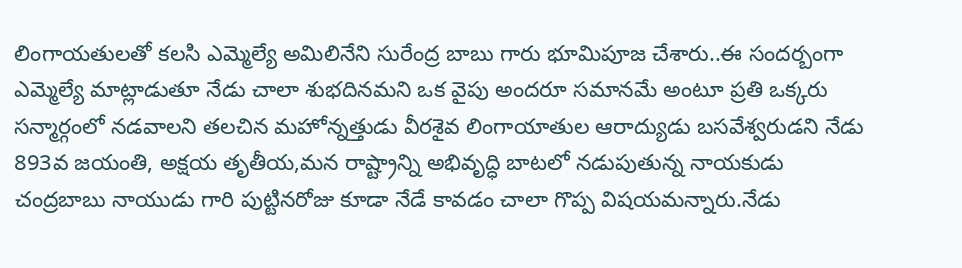లింగాయతులతో కలసి ఎమ్మెల్యే అమిలినేని సురేంద్ర బాబు గారు భూమిపూజ చేశారు..ఈ సందర్బంగా ఎమ్మెల్యే మాట్లాడుతూ నేడు చాలా శుభదినమని ఒక వైపు అందరూ సమానమే అంటూ ప్రతి ఒక్కరు సన్మార్గంలో నడవాలని తలచిన మహోన్నత్తుడు వీరశైవ లింగాయాతుల ఆరాద్యుడు బసవేశ్వరుడని నేడు 893వ జయంతి, అక్షయ తృతీయ,మన రాష్ట్రాన్ని అభివృద్ధి బాటలో నడుపుతున్న నాయకుడు చంద్రబాబు నాయుడు గారి పుట్టినరోజు కూడా నేడే కావడం చాలా గొప్ప విషయమన్నారు.నేడు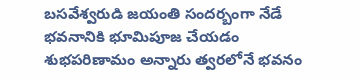బసవేశ్వరుడి జయంతి సందర్బంగా నేడే భవనానికి భూమిపూజ చేయడం శుభపరిణామం అన్నారు త్వరలోనే భవనం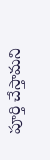పూర్తి చేస్తామని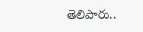తెలిపారు..